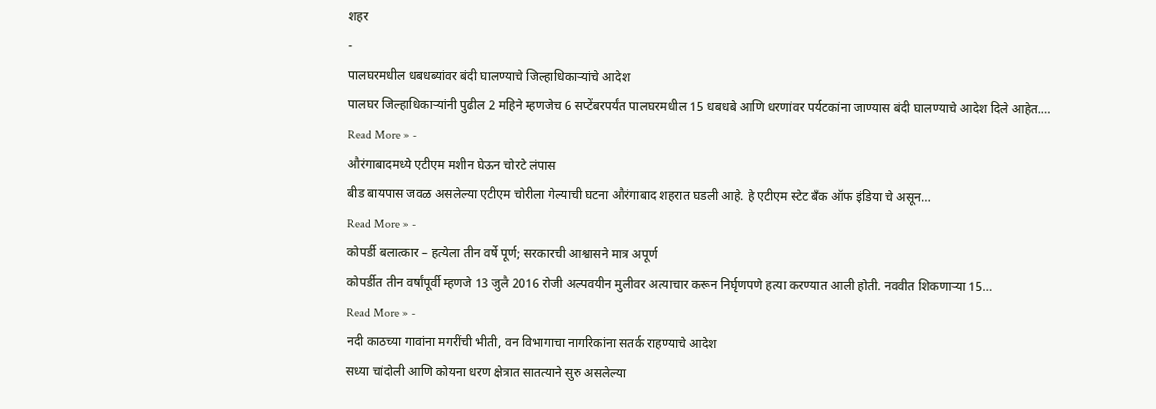शहर
-
पालघरमधील धबधब्यांवर बंदी घालण्याचे जिल्हाधिकाऱ्यांचे आदेश
पालघर जिल्हाधिकाऱ्यांनी पुढील 2 महिने म्हणजेच 6 सप्टेंबरपर्यंत पालघरमधील 15 धबधबे आणि धरणांवर पर्यटकांना जाण्यास बंदी घालण्याचे आदेश दिले आहेत.…
Read More » -
औरंगाबादमध्ये एटीएम मशीन घेऊन चोरटे लंपास
बीड बायपास जवळ असलेल्या एटीएम चोरीला गेल्याची घटना औरंगाबाद शहरात घडली आहे. हे एटीएम स्टेट बँक ऑफ इंडिया चे असून…
Read More » -
कोपर्डी बलात्कार – हत्येला तीन वर्षे पूर्ण; सरकारची आश्वासने मात्र अपूर्ण
कोपर्डीत तीन वर्षांपूर्वी म्हणजे 13 जुलै 2016 रोजी अल्पवयीन मुलीवर अत्याचार करून निर्घृणपणे हत्या करण्यात आली होती. नववीत शिकणाऱ्या 15…
Read More » -
नदी काठच्या गावांना मगरींची भीती, वन विभागाचा नागरिकांना सतर्क राहण्याचे आदेश
सध्या चांदोली आणि कोयना धरण क्षेत्रात सातत्याने सुरु असलेल्या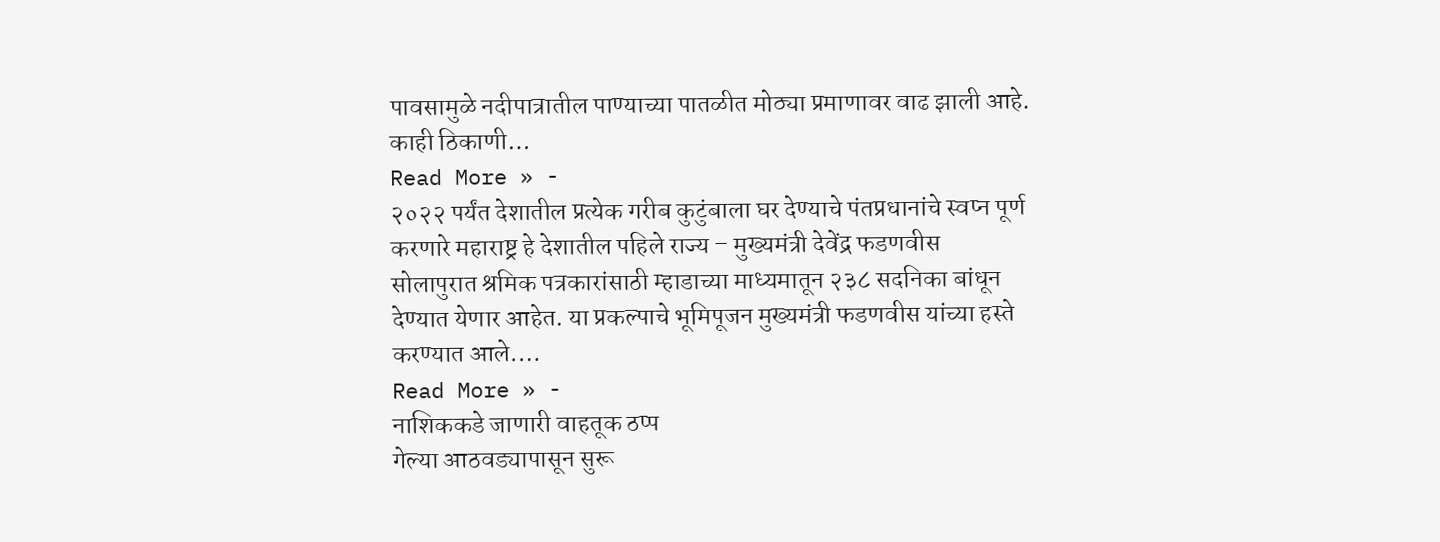पावसामुळे नदीपात्रातील पाण्याच्या पातळीत मोठ्या प्रमाणावर वाढ झाली आहे. काही ठिकाणी…
Read More » -
२०२२ पर्यंत देशातील प्रत्येक गरीब कुटुंबाला घर देण्याचे पंतप्रधानांचे स्वप्न पूर्ण करणारे महाराष्ट्र हे देशातील पहिले राज्य – मुख्यमंत्री देवेंद्र फडणवीस
सोलापुरात श्रमिक पत्रकारांसाठी म्हाडाच्या माध्यमातून २३८ सदनिका बांधून देण्यात येणार आहेत. या प्रकल्पाचे भूमिपूजन मुख्यमंत्री फडणवीस यांच्या हस्ते करण्यात आले.…
Read More » -
नाशिककडे जाणारी वाहतूक ठप्प
गेल्या आठवड्यापासून सुरू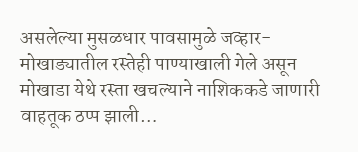असलेल्या मुसळधार पावसामुळे जव्हार-मोखाड्यातील रस्तेही पाण्याखाली गेले असून मोखाडा येथे रस्ता खचल्याने नाशिककडे जाणारी वाहतूक ठप्प झाली…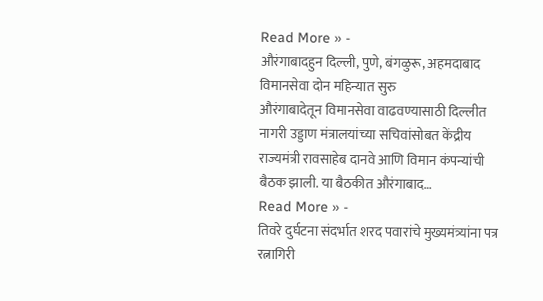Read More » -
औरंगाबादहुन दिल्ली, पुणे, बंगळुरू, अहमदाबाद विमानसेवा दोन महिन्यात सुरु
औरंगाबादेतून विमानसेवा वाढवण्यासाठी दिल्लीत नागरी उड्डाण मंत्रालयांच्या सचिवांसोबत केंद्रीय राज्यमंत्री रावसाहेब दानवे आणि विमान कंपन्यांची बैठक झाली. या बैठकीत औरंगाबाद…
Read More » -
तिवरे दुर्घटना संदर्भात शरद पवारांचे मुख्यमंत्र्यांना पत्र
रत्नागिरी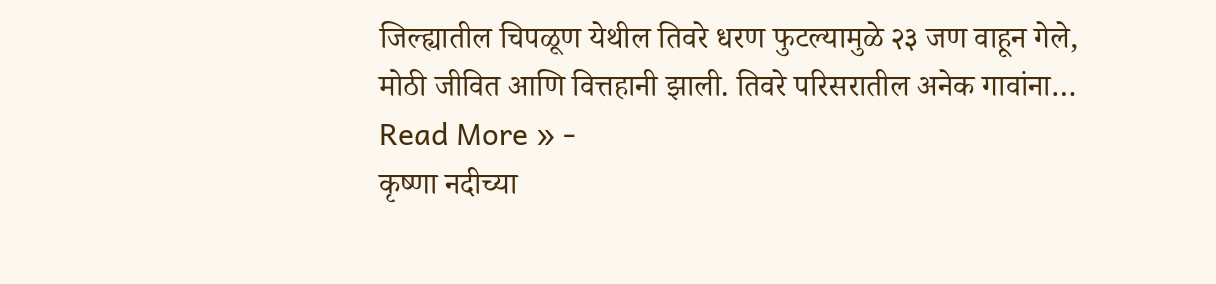जिल्ह्यातील चिपळूण येथील तिवरे धरण फुटल्यामुळे २३ जण वाहून गेले, मोठी जीवित आणि वित्तहानी झाली. तिवरे परिसरातील अनेक गावांना…
Read More » -
कृष्णा नदीच्या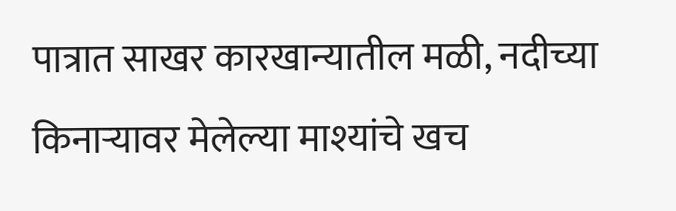पात्रात साखर कारखान्यातील मळी, नदीच्या किनाऱ्यावर मेलेल्या माश्यांचे खच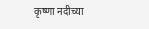कृष्णा नदीच्या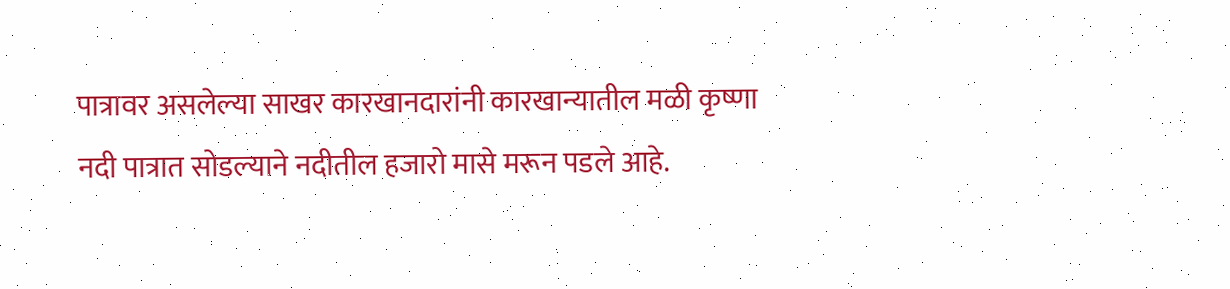पात्रावर असलेल्या साखर कारखानदारांनी कारखान्यातील मळी कृष्णा नदी पात्रात सोडल्याने नदीतील हजारो मासे मरून पडले आहे.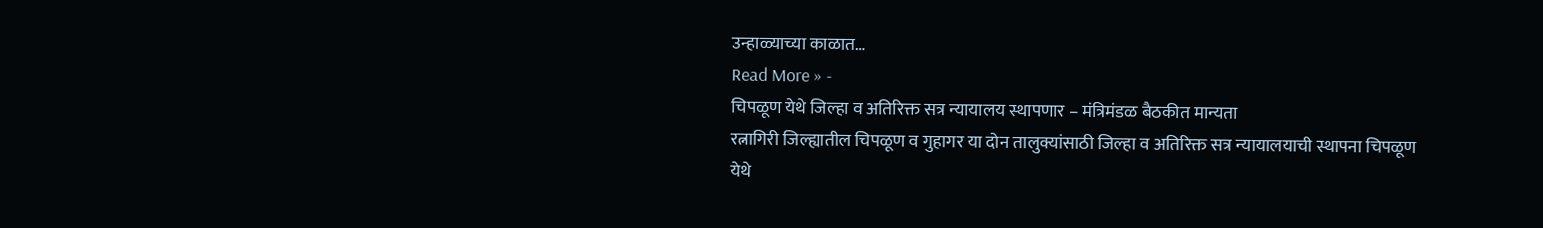उन्हाळ्याच्या काळात…
Read More » -
चिपळूण येथे जिल्हा व अतिरिक्त सत्र न्यायालय स्थापणार – मंत्रिमंडळ बैठकीत मान्यता
रत्नागिरी जिल्ह्यातील चिपळूण व गुहागर या दोन तालुक्यांसाठी जिल्हा व अतिरिक्त सत्र न्यायालयाची स्थापना चिपळूण येथे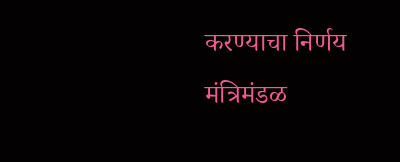करण्याचा निर्णय मंत्रिमंडळ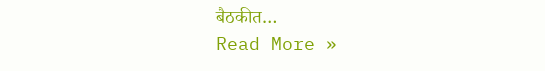बैठकीत…
Read More »